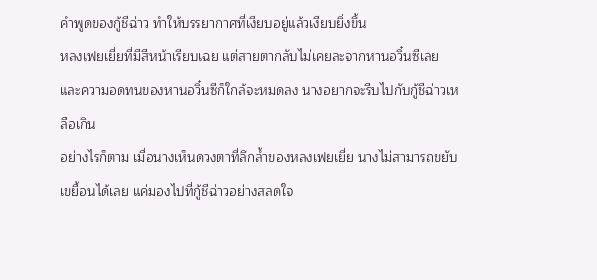คำพูดของกู้ชีฉ่าว ทำให้บรรยากาศที่เงียบอยู่แล้วเงียบยิ่งขึ้น
หลงเฟยเยี่ยที่มีสีหน้าเรียบเฉย แต่สายตากลับไม่เคยละจากหานอวิ๋นซีเลย และความอดทนของหานอวิ๋นซีก็ใกล้จะหมดลง นางอยากจะรีบไปกับกู้ชีฉ่าวเหลือเกิน
อย่างไรก็ตาม เมื่อนางเห็นดวงตาที่ลึกล้ำของหลงเฟยเยี่ย นางไม่สามารถขยับเขยื้อนได้เลย แค่มองไปที่กู้ชีฉ่าวอย่างสลดใจ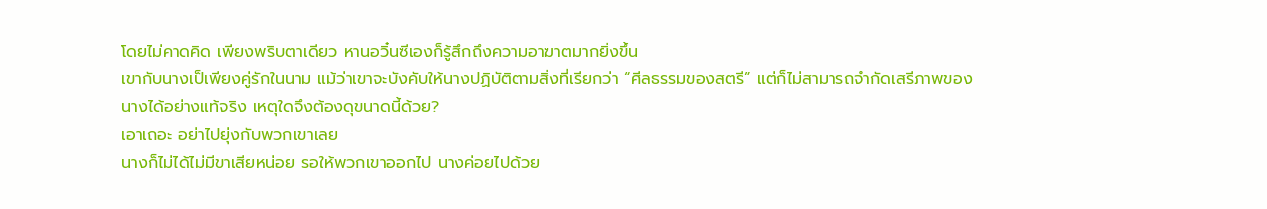โดยไม่คาดคิด เพียงพริบตาเดียว หานอวิ๋นซีเองก็รู้สึกถึงความอาฆาตมากยิ่งขึ้น
เขากับนางเป็เพียงคู่รักในนาม แม้ว่าเขาจะบังคับให้นางปฏิบัติตามสิ่งที่เรียกว่า “ศีลธรรมของสตรี” แต่ก็ไม่สามารถจำกัดเสรีภาพของนางได้อย่างแท้จริง เหตุใดจึงต้องดุขนาดนี้ด้วย?
เอาเถอะ อย่าไปยุ่งกับพวกเขาเลย
นางก็ไม่ได้ไม่มีขาเสียหน่อย รอให้พวกเขาออกไป นางค่อยไปด้วย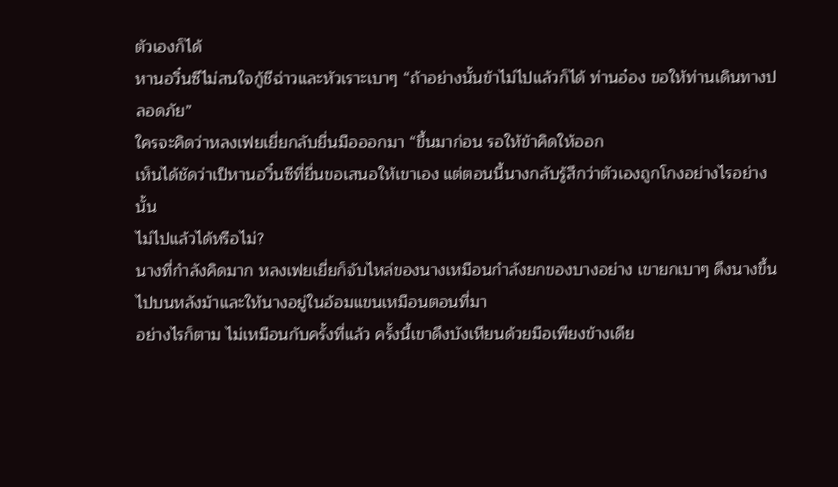ตัวเองก็ได้
หานอวิ๋นซีไม่สนใจกู้ชีฉ่าวและหัวเราะเบาๆ “ถ้าอย่างนั้นข้าไม่ไปแล้วก็ได้ ท่านอ๋อง ขอให้ท่านเดินทางปลอดภัย”
ใครจะคิดว่าหลงเฟยเยี่ยกลับยื่นมือออกมา “ขึ้นมาก่อน รอให้ข้าคิดให้ออก
เห็นได้ชัดว่าเป็หานอวิ๋นซีที่ยื่นขอเสนอให้เขาเอง แต่ตอนนี้นางกลับรู้สึกว่าตัวเองถูกโกงอย่างไรอย่างนั้น
ไม่ไปแล้วได้หรือไม่?
นางที่กำลังคิดมาก หลงเฟยเยี่ยก็จับไหล่ของนางเหมือนกำลังยกของบางอย่าง เขายกเบาๆ ดึงนางขึ้นไปบนหลังม้าและให้นางอยู่ในอ้อมแขนเหมือนตอนที่มา
อย่างไรก็ตาม ไม่เหมือนกับครั้งที่แล้ว ครั้งนี้เขาดึงบังเหียนด้วยมือเพียงข้างเดีย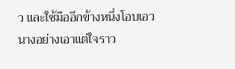ว และใช้มืออีกข้างหนึ่งโอบเอวนางอย่างเอาแต่ใจราว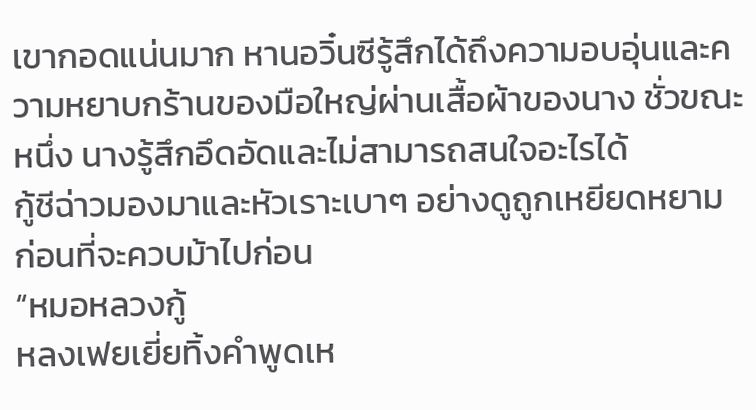เขากอดแน่นมาก หานอวิ๋นซีรู้สึกได้ถึงความอบอุ่นและความหยาบกร้านของมือใหญ่ผ่านเสื้อผ้าของนาง ชั่วขณะหนึ่ง นางรู้สึกอึดอัดและไม่สามารถสนใจอะไรได้
กู้ชีฉ่าวมองมาและหัวเราะเบาๆ อย่างดูถูกเหยียดหยาม ก่อนที่จะควบม้าไปก่อน
“หมอหลวงกู้
หลงเฟยเยี่ยทิ้งคำพูดเห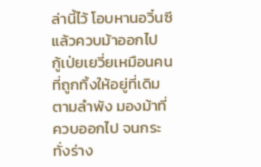ล่านี้ไว้ โอบหานอวิ๋นซีแล้วควบม้าออกไป
กู้เป่ยเยวี่ยเหมือนคนที่ถูกทิ้งให้อยู่ที่เดิมตามลำพัง มองม้าที่ควบออกไป จนกระทั่งร่าง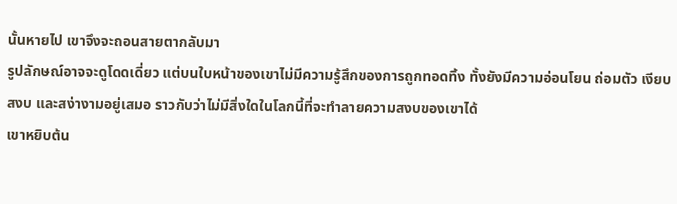นั้นหายไป เขาจึงจะถอนสายตากลับมา
รูปลักษณ์อาจจะดูโดดเดี่ยว แต่บนใบหน้าของเขาไม่มีความรู้สึกของการถูกทอดทิ้ง ทั้งยังมีความอ่อนโยน ถ่อมตัว เงียบสงบ และสง่างามอยู่เสมอ ราวกับว่าไม่มีสิ่งใดในโลกนี้ที่จะทำลายความสงบของเขาได้
เขาหยิบต้น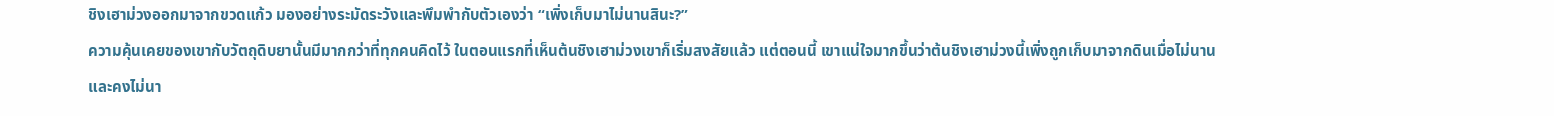ชิงเฮาม่วงออกมาจากขวดแก้ว มองอย่างระมัดระวังและพึมพำกับตัวเองว่า “เพิ่งเก็บมาไม่นานสินะ?”
ความคุ้นเคยของเขากับวัตถุดิบยานั้นมีมากกว่าที่ทุกคนคิดไว้ ในตอนแรกที่เห็นต้นชิงเฮาม่วงเขาก็เริ่มสงสัยแล้ว แต่ตอนนี้ เขาแน่ใจมากขึ้นว่าต้นชิงเฮาม่วงนี้เพิ่งถูกเก็บมาจากดินเมื่อไม่นาน และคงไม่นา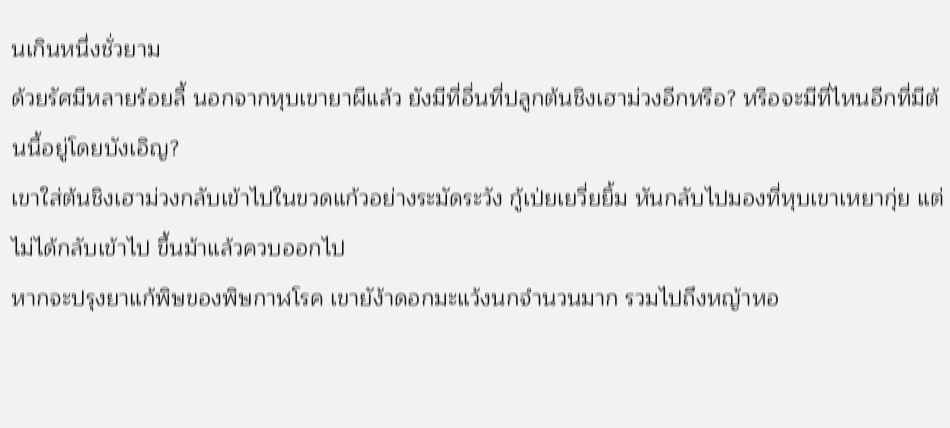นเกินหนึ่งชั่วยาม
ด้วยรัศมีหลายร้อยลี้ นอกจากหุบเขายาผีแล้ว ยังมีที่อื่นที่ปลูกต้นชิงเฮาม่วงอีกหรือ? หรือจะมีที่ไหนอีกที่มีต้นนี้อยู่โดยบังเอิญ?
เขาใส่ต้นชิงเฮาม่วงกลับเข้าไปในขวดแก้วอย่างระมัดระวัง กู้เป่ยเยวี่ยยิ้ม หันกลับไปมองที่หุบเขาเหยากุ่ย แต่ไม่ได้กลับเข้าไป ขึ้นม้าแล้วควบออกไป
หากจะปรุงยาแก้พิษของพิษกาฬโรค เขายัง้าดอกมะแว้งนกจำนวนมาก รวมไปถึงหญ้าหอ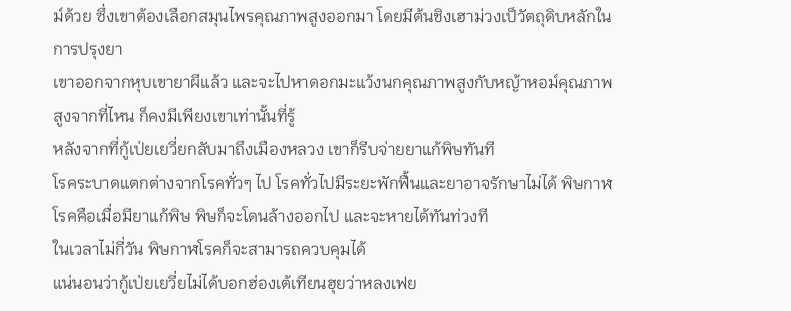ม์ด้วย ซึ่งเขาต้องเลือกสมุนไพรคุณภาพสูงออกมา โดยมีต้นชิงเฮาม่วงเป็วัตถุดิบหลักในการปรุงยา
เขาออกจากหุบเขายาผีแล้ว และจะไปหาดอกมะแว้งนกคุณภาพสูงกับหญ้าหอม์คุณภาพสูงจากที่ไหน ก็คงมีเพียงเขาเท่านั้นที่รู้
หลังจากที่กู้เป่ยเยวี่ยกลับมาถึงเมืองหลวง เขาก็รีบจ่ายยาแก้พิษทันที
โรคระบาดแตกต่างจากโรคทั่วๆ ไป โรคทั่วไปมีระยะพักฟื้นและยาอาจรักษาไม่ได้ พิษกาฬโรคคือเมื่อมียาแก้พิษ พิษก็จะโดนล้างออกไป และจะหายได้ทันท่วงที
ในเวลาไม่กี่วัน พิษกาฬโรคก็จะสามารถควบคุมได้
แน่นอนว่ากู้เป่ยเยวี่ยไม่ได้บอกฮ่องเต้เทียนฮุยว่าหลงเฟย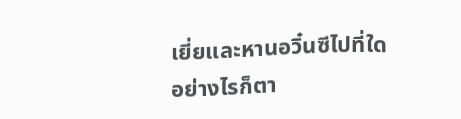เยี่ยและหานอวิ๋นซีไปที่ใด อย่างไรก็ตา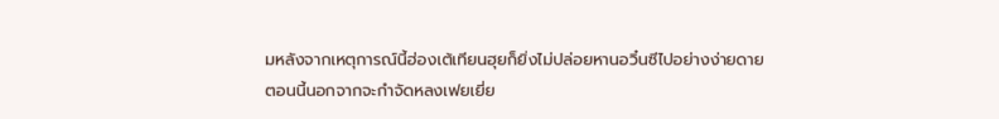มหลังจากเหตุการณ์นี้ฮ่องเต้เทียนฮุยก็ยิ่งไม่ปล่อยหานอวิ๋นซีไปอย่างง่ายดาย
ตอนนี้นอกจากจะกำจัดหลงเฟยเยี่ย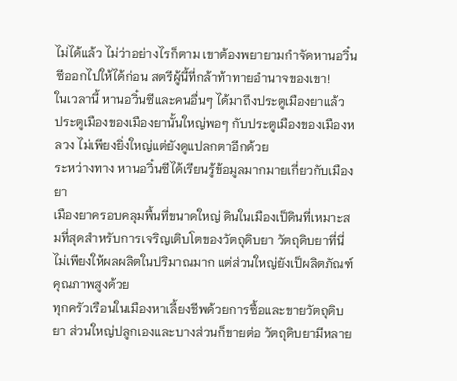ไม่ได้แล้ว ไม่ว่าอย่างไรก็ตาม เขาต้องพยายามกำจัดหานอวิ๋นซีออกไปให้ได้ก่อน สตรีผู้นี้ที่กล้าท้าทายอำนาจของเขา!
ในเวลานี้ หานอวิ๋นซีและคนอื่นๆ ได้มาถึงประตูเมืองยาแล้ว
ประตูเมืองของเมืองยานั้นใหญ่พอๆ กับประตูเมืองของเมืองหลวง ไม่เพียงยิ่งใหญ่แต่ยังดูแปลกตาอีกด้วย
ระหว่างทาง หานอวิ๋นซีได้เรียนรู้ข้อมูลมากมายเกี่ยวกับเมืองยา
เมืองยาครอบคลุมพื้นที่ขนาดใหญ่ ดินในเมืองเป็ดินที่เหมาะสมที่สุดสำหรับการเจริญเติบโตของวัตถุดิบยา วัตถุดิบยาที่นี่ไม่เพียงให้ผลผลิตในปริมาณมาก แต่ส่วนใหญ่ยังเป็ผลิตภัณฑ์คุณภาพสูงด้วย
ทุกครัวเรือนในเมืองหาเลี้ยงชีพด้วยการซื้อและขายวัตถุดิบยา ส่วนใหญ่ปลูกเองและบางส่วนก็ขายต่อ วัตถุดิบยามีหลาย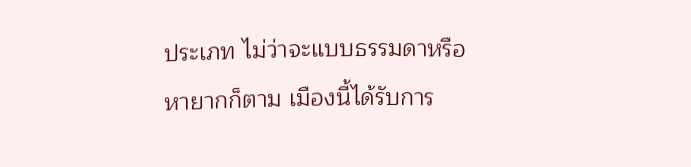ประเภท ไม่ว่าจะแบบธรรมดาหรือหายากก็ตาม เมืองนี้ได้รับการ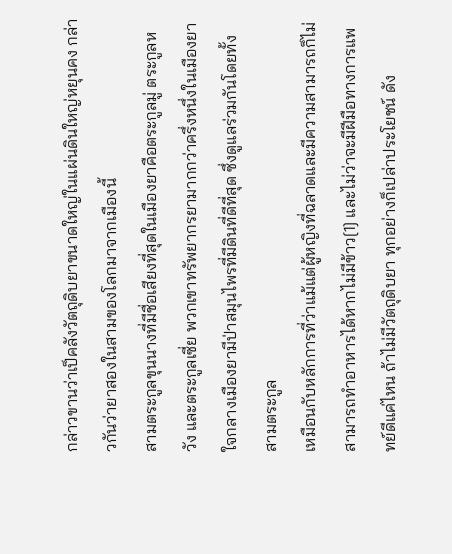กล่าวขานว่าเป็คลังวัตถุดิบยาขนาดใหญ่ในแผ่นดินใหญ่หยุนคง กล่าวกันว่ายาสองในสามของโลกมาจากเมืองนี้
สามตระกูลขุนนางที่มีชื่อเสียงที่สุดในเมืองยาคือตระกูลมู่ ตระกูลหวัง และตระกูลเซี่ย พวกเขาทรัพยากรยามากกว่าครึ่งหนึ่งในเมืองยา ใจกลางเมืองยามีป่าสมุนไพรที่มีดินที่ดีที่สุด ซึ่งดูแลร่วมกันโดยทั้งสามตระกูล
เหมือนกับหลักการที่ว่าแม้แต่ผู้หญิงที่ฉลาดและมีความสามารถก็ไม่สามารถทำอาหารได้หากไม่มีข้าว[1] และไม่ว่าจะมีฝีมือทางการแพทย์ดีแค่ไหน ถ้าไม่มีวัตถุดิบยา ทุกอย่างก็เปล่าประโยชน์ ดัง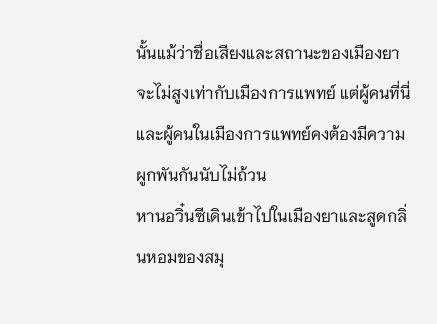นั้นแม้ว่าชื่อเสียงและสถานะของเมืองยาจะไม่สูงเท่ากับเมืองการแพทย์ แต่ผู้คนที่นี่และผู้คนในเมืองการแพทย์คงต้องมีความผูกพันกันนับไม่ถ้วน
หานอวิ๋นซีเดินเข้าไปในเมืองยาและสูดกลิ่นหอมของสมุ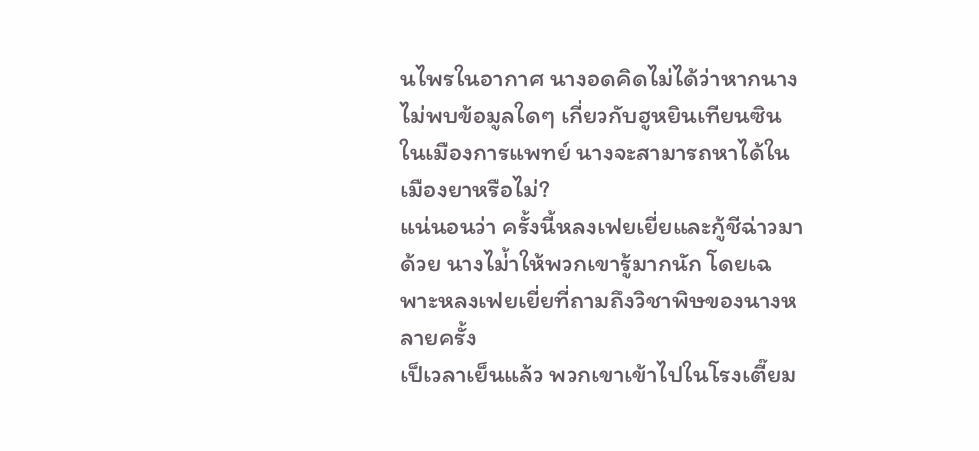นไพรในอากาศ นางอดคิดไม่ได้ว่าหากนางไม่พบข้อมูลใดๆ เกี่ยวกับฮูหยินเทียนซินในเมืองการแพทย์ นางจะสามารถหาได้ในเมืองยาหรือไม่?
แน่นอนว่า ครั้งนี้หลงเฟยเยี่ยและกู้ชีฉ่าวมาด้วย นางไม่้าให้พวกเขารู้มากนัก โดยเฉพาะหลงเฟยเยี่ยที่ถามถึงวิชาพิษของนางหลายครั้ง
เป็เวลาเย็นแล้ว พวกเขาเข้าไปในโรงเตี๊ยม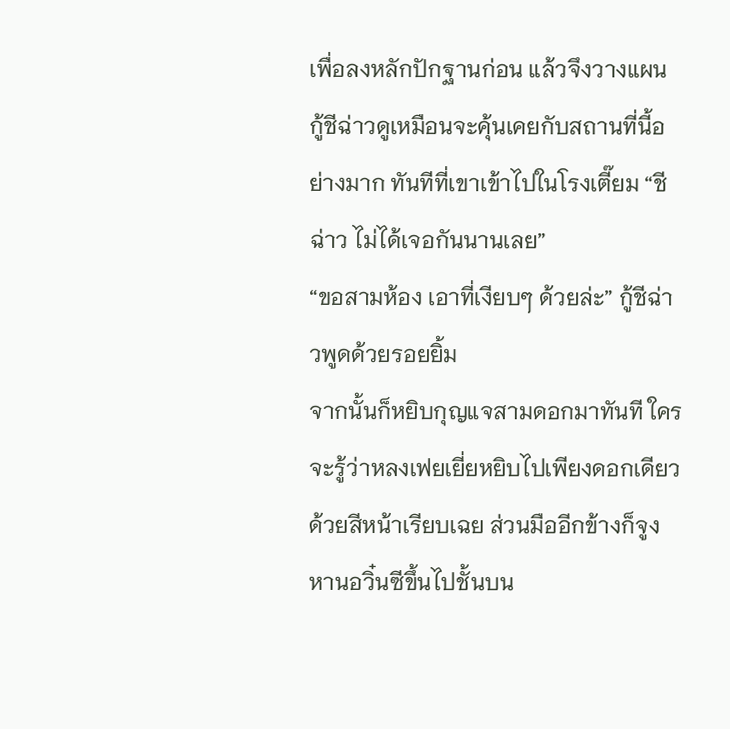เพื่อลงหลักปักฐานก่อน แล้วจึงวางแผน
กู้ชีฉ่าวดูเหมือนจะคุ้นเคยกับสถานที่นี้อย่างมาก ทันทีที่เขาเข้าไปในโรงเตี๊ยม “ชีฉ่าว ไม่ได้เจอกันนานเลย”
“ขอสามห้อง เอาที่เงียบๆ ด้วยล่ะ” กู้ชีฉ่าวพูดด้วยรอยยิ้ม
จากนั้นก็หยิบกุญแจสามดอกมาทันที ใครจะรู้ว่าหลงเฟยเยี่ยหยิบไปเพียงดอกเดียวด้วยสีหน้าเรียบเฉย ส่วนมืออีกข้างก็จูงหานอวิ๋นซีขึ้นไปชั้นบน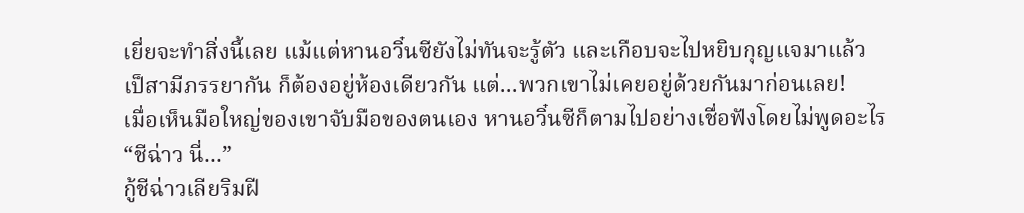เยี่ยจะทำสิ่งนี้เลย แม้แต่หานอวิ๋นซียังไม่ทันจะรู้ตัว และเกือบจะไปหยิบกุญแจมาแล้ว
เป็สามีภรรยากัน ก็ต้องอยู่ห้องเดียวกัน แต่...พวกเขาไม่เคยอยู่ด้วยกันมาก่อนเลย!
เมื่อเห็นมือใหญ่ของเขาจับมือของตนเอง หานอวิ๋นซีก็ตามไปอย่างเชื่อฟังโดยไม่พูดอะไร
“ชีฉ่าว นี่...”
กู้ชีฉ่าวเลียริมฝี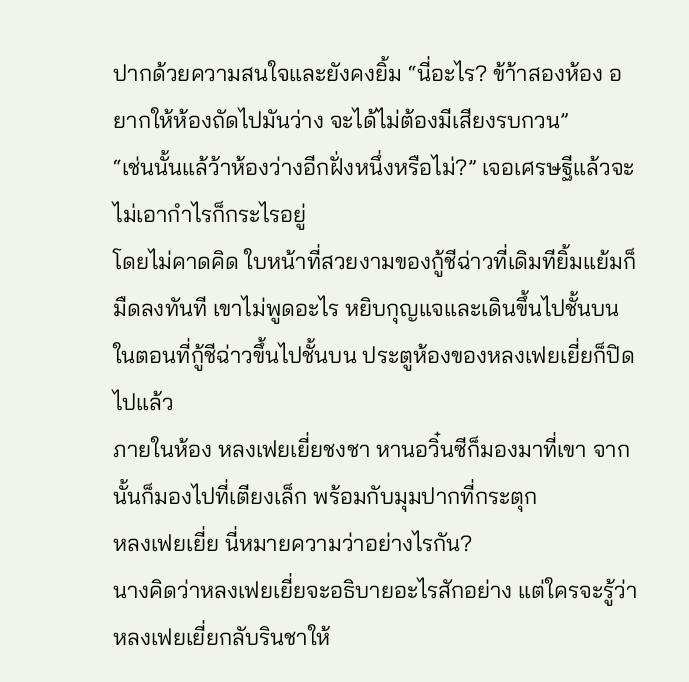ปากด้วยความสนใจและยังคงยิ้ม “นี่อะไร? ข้า้าสองห้อง อยากให้ห้องถัดไปมันว่าง จะได้ไม่ต้องมีเสียงรบกวน”
“เช่นนั้นแล้ว้าห้องว่างอีกฝั่งหนึ่งหรือไม่?” เจอเศรษฐีแล้วจะไม่เอากำไรก็กระไรอยู่
โดยไม่คาดคิด ใบหน้าที่สวยงามของกู้ชีฉ่าวที่เดิมทียิ้มแย้มก็มืดลงทันที เขาไม่พูดอะไร หยิบกุญแจและเดินขึ้นไปชั้นบน
ในตอนที่กู้ชีฉ่าวขึ้นไปชั้นบน ประตูห้องของหลงเฟยเยี่ยก็ปิดไปแล้ว
ภายในห้อง หลงเฟยเยี่ยชงชา หานอวิ๋นซีก็มองมาที่เขา จากนั้นก็มองไปที่เตียงเล็ก พร้อมกับมุมปากที่กระตุก
หลงเฟยเยี่ย นี่หมายความว่าอย่างไรกัน?
นางคิดว่าหลงเฟยเยี่ยจะอธิบายอะไรสักอย่าง แต่ใครจะรู้ว่าหลงเฟยเยี่ยกลับรินชาให้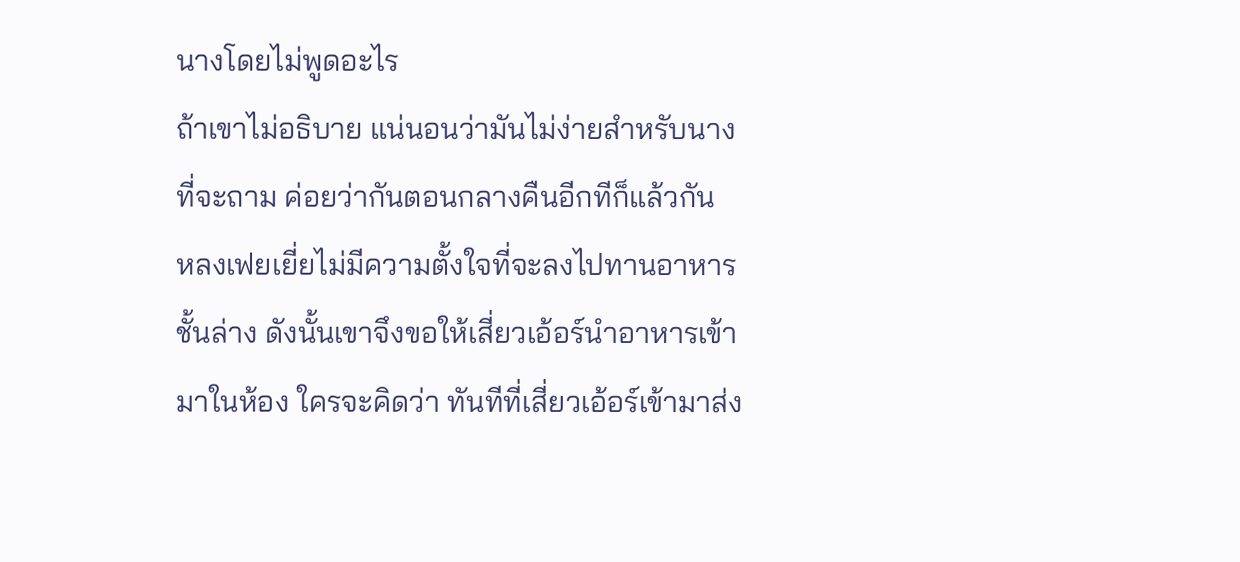นางโดยไม่พูดอะไร
ถ้าเขาไม่อธิบาย แน่นอนว่ามันไม่ง่ายสำหรับนางที่จะถาม ค่อยว่ากันตอนกลางคืนอีกทีก็แล้วกัน
หลงเฟยเยี่ยไม่มีความตั้งใจที่จะลงไปทานอาหารชั้นล่าง ดังนั้นเขาจึงขอให้เสี่ยวเอ้อร์นำอาหารเข้ามาในห้อง ใครจะคิดว่า ทันทีที่เสี่ยวเอ้อร์เข้ามาส่ง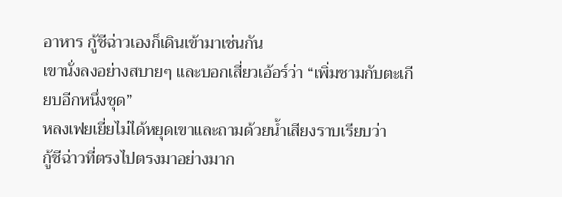อาหาร กู้ชีฉ่าวเองก็เดินเข้ามาเช่นกัน
เขานั่งลงอย่างสบายๆ และบอกเสี่ยวเอ้อร์ว่า “เพิ่มชามกับตะเกียบอีกหนึ่งชุด”
หลงเฟยเยี่ยไม่ได้หยุดเขาและถามด้วยน้ำเสียงราบเรียบว่า
กู้ชีฉ่าวที่ตรงไปตรงมาอย่างมาก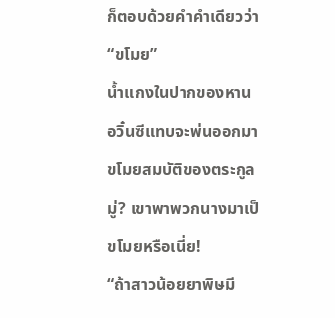ก็ตอบด้วยคำคำเดียวว่า “ขโมย”
น้ำแกงในปากของหานอวิ๋นซีแทบจะพ่นออกมา ขโมยสมบัติของตระกูลมู่? เขาพาพวกนางมาเป็ขโมยหรือเนี่ย!
“ถ้าสาวน้อยยาพิษมี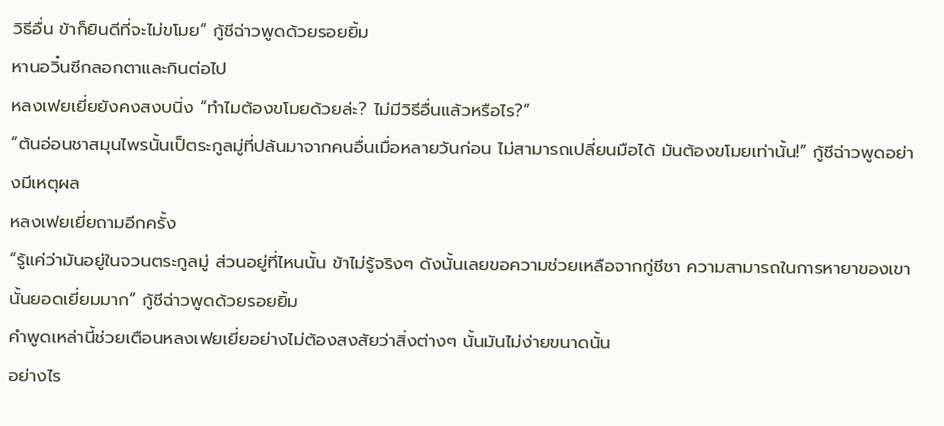วิธีอื่น ข้าก็ยินดีที่จะไม่ขโมย” กู้ชีฉ่าวพูดด้วยรอยยิ้ม
หานอวิ๋นซีกลอกตาและกินต่อไป
หลงเฟยเยี่ยยังคงสงบนิ่ง “ทำไมต้องขโมยด้วยล่ะ? ไม่มีวิธีอื่นแล้วหรือไร?”
“ต้นอ่อนชาสมุนไพรนั้นเป็ตระกูลมู่ที่ปล้นมาจากคนอื่นเมื่อหลายวันก่อน ไม่สามารถเปลี่ยนมือได้ มันต้องขโมยเท่านั้น!” กู้ชีฉ่าวพูดอย่างมีเหตุผล
หลงเฟยเยี่ยถามอีกครั้ง
“รู้แค่ว่ามันอยู่ในจวนตระกูลมู่ ส่วนอยู่ที่ไหนนั้น ข้าไม่รู้จริงๆ ดังนั้นเลยขอความช่วยเหลือจากกู่ชีชา ความสามารถในการหายาของเขานั้นยอดเยี่ยมมาก” กู้ชีฉ่าวพูดด้วยรอยยิ้ม
คำพูดเหล่านี้ช่วยเตือนหลงเฟยเยี่ยอย่างไม่ต้องสงสัยว่าสิ่งต่างๆ นั้นมันไม่ง่ายขนาดนั้น
อย่างไร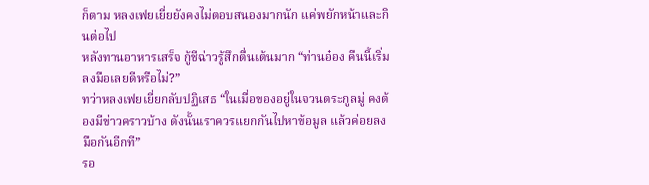ก็ตาม หลงเฟยเยี่ยยังคงไม่ตอบสนองมากนัก แค่พยักหน้าและกินต่อไป
หลังทานอาหารเสร็จ กู้ชีฉ่าวรู้สึกตื่นเต้นมาก “ท่านอ๋อง คืนนี้เริ่มลงมือเลยดีหรือไม่?”
ทว่าหลงเฟยเยี่ยกลับปฏิเสธ “ในเมื่อของอยู่ในจวนตระกูลมู่ คงต้องมีข่าวคราวบ้าง ดังนั้นเราควรแยกกันไปหาข้อมูล แล้วค่อยลงมือกันอีกที”
รอ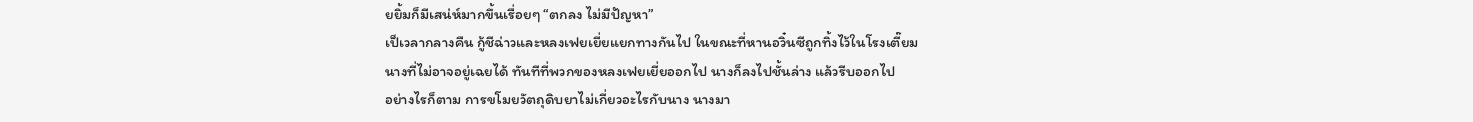ยยิ้มก็มีเสน่ห์มากขึ้นเรื่อยๆ “ตกลง ไม่มีปัญหา”
เป็เวลากลางคืน กู้ชีฉ่าวและหลงเฟยเยี่ยแยกทางกันไป ในขณะที่หานอวิ๋นซีถูกทิ้งไว้ในโรงเตี๊ยม
นางที่ไม่อาจอยู่เฉยได้ ทันทีที่พวกของหลงเฟยเยี่ยออกไป นางก็ลงไปชั้นล่าง แล้วรีบออกไป
อย่างไรก็ตาม การขโมยวัตถุดิบยาไม่เกี่ยวอะไรกับนาง นางมา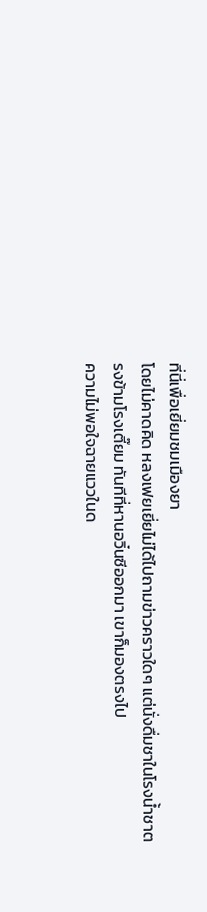ที่นี่เพื่อเยี่ยมชมเมืองยา
โดยไม่คาดคิด หลงเฟยเยี่ยไม่ได้ไปถามข่าวคราวใดๆ แต่นั่งดื่มชาในโรงน้ำชาตรงข้ามโรงเตี๊ยม ทันทีที่หานอวิ๋นซีออกมา เขาก็มองตรงไป
ความไม่พอใจฉายแววในด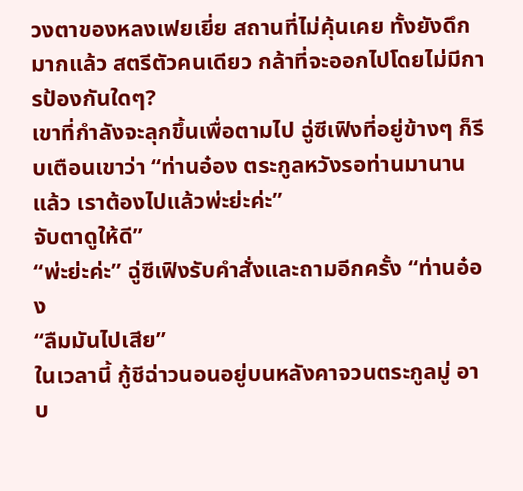วงตาของหลงเฟยเยี่ย สถานที่ไม่คุ้นเคย ทั้งยังดึกมากแล้ว สตรีตัวคนเดียว กล้าที่จะออกไปโดยไม่มีการป้องกันใดๆ?
เขาที่กำลังจะลุกขึ้นเพื่อตามไป ฉู่ซีเฟิงที่อยู่ข้างๆ ก็รีบเตือนเขาว่า “ท่านอ๋อง ตระกูลหวังรอท่านมานานแล้ว เราต้องไปแล้วพ่ะย่ะค่ะ”
จับตาดูให้ดี”
“พ่ะย่ะค่ะ” ฉู่ซีเฟิงรับคำสั่งและถามอีกครั้ง “ท่านอ๋อง
“ลืมมันไปเสีย”
ในเวลานี้ กู้ชีฉ่าวนอนอยู่บนหลังคาจวนตระกูลมู่ อาบ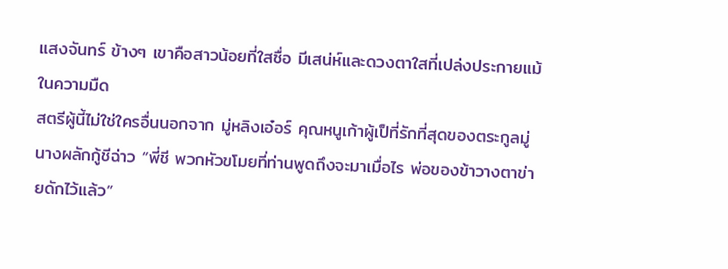แสงจันทร์ ข้างๆ เขาคือสาวน้อยที่ใสซื่อ มีเสน่ห์และดวงตาใสที่เปล่งประกายแม้ในความมืด
สตรีผู้นี้ไม่ใช่ใครอื่นนอกจาก มู่หลิงเอ๋อร์ คุณหนูเก้าผู้เป็ที่รักที่สุดของตระกูลมู่
นางผลักกู้ชีฉ่าว “พี่ชี พวกหัวขโมยที่ท่านพูดถึงจะมาเมื่อไร พ่อของข้าวางตาข่ายดักไว้แล้ว”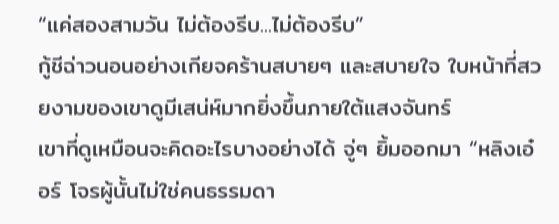“แค่สองสามวัน ไม่ต้องรีบ...ไม่ต้องรีบ”
กู้ชีฉ่าวนอนอย่างเกียจคร้านสบายๆ และสบายใจ ใบหน้าที่สวยงามของเขาดูมีเสน่ห์มากยิ่งขึ้นภายใต้แสงจันทร์
เขาที่ดูเหมือนจะคิดอะไรบางอย่างได้ จู่ๆ ยิ้มออกมา “หลิงเอ๋อร์ โจรผู้นั้นไม่ใช่คนธรรมดา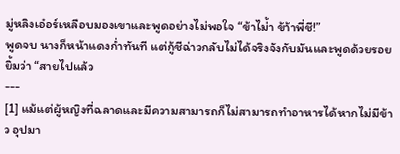มู่หลิงเอ๋อร์เหลือบมองเขาและพูดอย่างไม่พอใจ “ข้าไม่้า ข้า้าพี่ชี!”
พูดจบ นางก็หน้าแดงก่ำทันที แต่กู้ชีฉ่าวกลับไม่ได้จริงจังกับมันและพูดด้วยรอยยิ้มว่า “สายไปแล้ว
---
[1] แม้แต่ผู้หญิงที่ฉลาดและมีความสามารถก็ไม่สามารถทำอาหารได้หากไม่มีข้าว อุปมา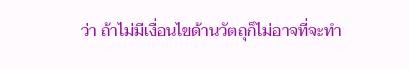ว่า ถ้าไม่มีเงื่อนไขด้านวัตถุก็ไม่อาจที่จะทำ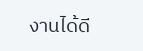งานได้ดี